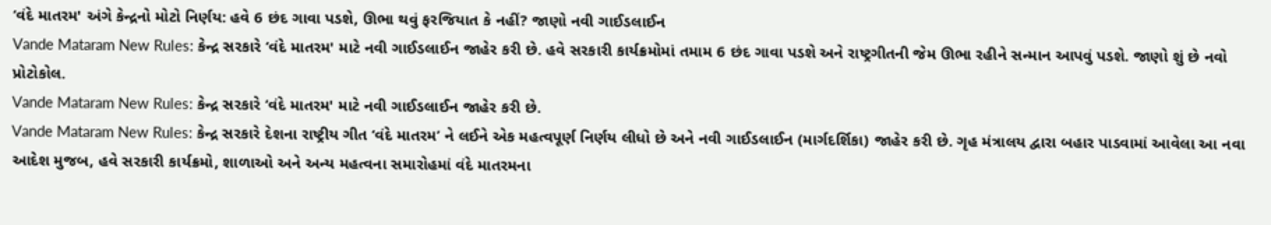‘વંદે માતરમ' અંગે કેન્દ્રનો મોટો નિર્ણય: હવે 6 છંદ ગાવા પડશે, ઊભા થવું ફરજિયાત કે નહીં? જાણો નવી ગાઈડલાઈન
Vande Mataram New Rules: કેન્દ્ર સરકારે ‘વંદે માતરમ' માટે નવી ગાઈડલાઈન જાહેર કરી છે. હવે સરકારી કાર્યક્રમોમાં તમામ 6 છંદ ગાવા પડશે અને રાષ્ટ્રગીતની જેમ ઊભા રહીને સન્માન આપવું પડશે. જાણો શું છે નવો પ્રોટોકોલ.
Vande Mataram New Rules: કેન્દ્ર સરકારે ‘વંદે માતરમ' માટે નવી ગાઈડલાઈન જાહેર કરી છે.
Vande Mataram New Rules: કેન્દ્ર સરકારે દેશના રાષ્ટ્રીય ગીત ‘વંદે માતરમ’ ને લઈને એક મહત્વપૂર્ણ નિર્ણય લીધો છે અને નવી ગાઈડલાઈન (માર્ગદર્શિકા) જાહેર કરી છે. ગૃહ મંત્રાલય દ્વારા બહાર પાડવામાં આવેલા આ નવા આદેશ મુજબ, હવે સરકારી કાર્યક્રમો, શાળાઓ અને અન્ય મહત્વના સમારોહમાં વંદે માતરમના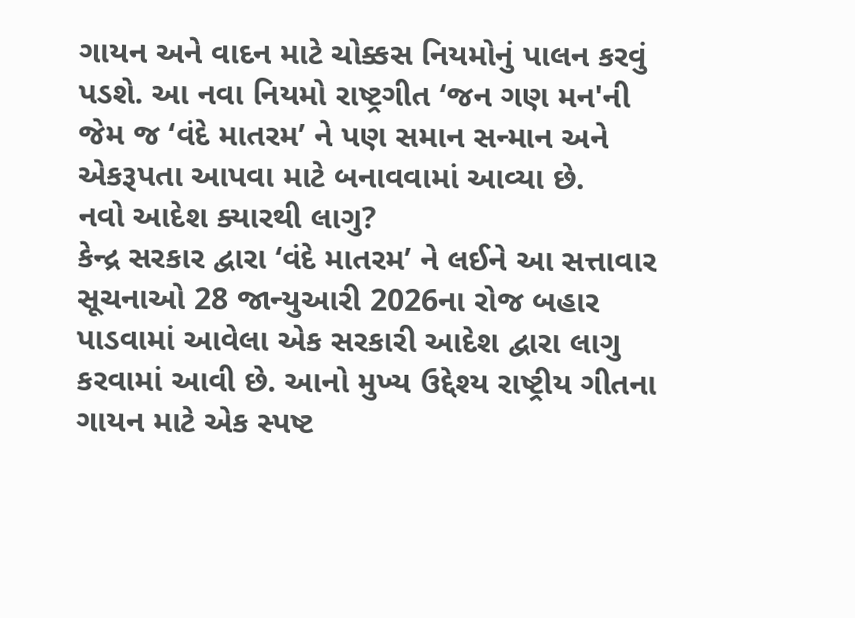ગાયન અને વાદન માટે ચોક્કસ નિયમોનું પાલન કરવું પડશે. આ નવા નિયમો રાષ્ટ્રગીત ‘જન ગણ મન'ની જેમ જ ‘વંદે માતરમ’ ને પણ સમાન સન્માન અને એકરૂપતા આપવા માટે બનાવવામાં આવ્યા છે.
નવો આદેશ ક્યારથી લાગુ?
કેન્દ્ર સરકાર દ્વારા ‘વંદે માતરમ’ ને લઈને આ સત્તાવાર સૂચનાઓ 28 જાન્યુઆરી 2026ના રોજ બહાર પાડવામાં આવેલા એક સરકારી આદેશ દ્વારા લાગુ કરવામાં આવી છે. આનો મુખ્ય ઉદ્દેશ્ય રાષ્ટ્રીય ગીતના ગાયન માટે એક સ્પષ્ટ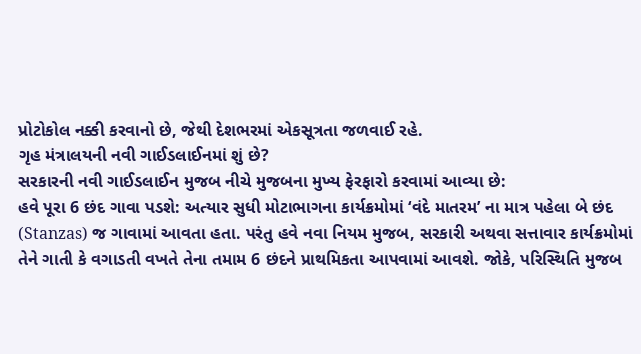પ્રોટોકોલ નક્કી કરવાનો છે, જેથી દેશભરમાં એકસૂત્રતા જળવાઈ રહે.
ગૃહ મંત્રાલયની નવી ગાઈડલાઈનમાં શું છે?
સરકારની નવી ગાઈડલાઈન મુજબ નીચે મુજબના મુખ્ય ફેરફારો કરવામાં આવ્યા છે:
હવે પૂરા 6 છંદ ગાવા પડશે: અત્યાર સુધી મોટાભાગના કાર્યક્રમોમાં ‘વંદે માતરમ’ ના માત્ર પહેલા બે છંદ (Stanzas) જ ગાવામાં આવતા હતા. પરંતુ હવે નવા નિયમ મુજબ, સરકારી અથવા સત્તાવાર કાર્યક્રમોમાં તેને ગાતી કે વગાડતી વખતે તેના તમામ 6 છંદને પ્રાથમિકતા આપવામાં આવશે. જોકે, પરિસ્થિતિ મુજબ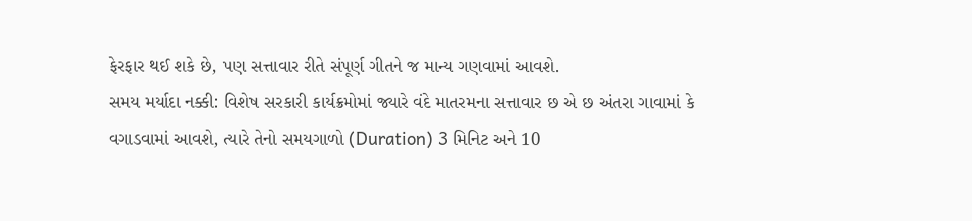ફેરફાર થઈ શકે છે, પણ સત્તાવાર રીતે સંપૂર્ણ ગીતને જ માન્ય ગણવામાં આવશે.
સમય મર્યાદા નક્કી: વિશેષ સરકારી કાર્યક્રમોમાં જ્યારે વંદે માતરમના સત્તાવાર છ એ છ અંતરા ગાવામાં કે વગાડવામાં આવશે, ત્યારે તેનો સમયગાળો (Duration) 3 મિનિટ અને 10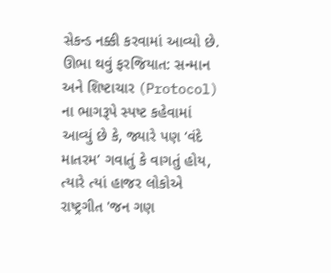સેકન્ડ નક્કી કરવામાં આવ્યો છે.
ઊભા થવું ફરજિયાત: સન્માન અને શિષ્ટાચાર (Protocol) ના ભાગરૂપે સ્પષ્ટ કહેવામાં આવ્યું છે કે, જ્યારે પણ ‘વંદે માતરમ’ ગવાતું કે વાગતું હોય, ત્યારે ત્યાં હાજર લોકોએ રાષ્ટ્રગીત 'જન ગણ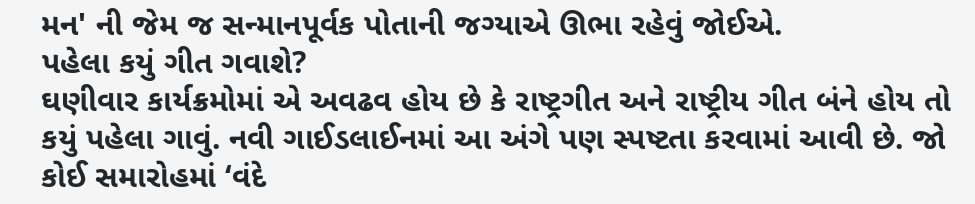મન' ની જેમ જ સન્માનપૂર્વક પોતાની જગ્યાએ ઊભા રહેવું જોઈએ.
પહેલા કયું ગીત ગવાશે?
ઘણીવાર કાર્યક્રમોમાં એ અવઢવ હોય છે કે રાષ્ટ્રગીત અને રાષ્ટ્રીય ગીત બંને હોય તો કયું પહેલા ગાવું. નવી ગાઈડલાઈનમાં આ અંગે પણ સ્પષ્ટતા કરવામાં આવી છે. જો કોઈ સમારોહમાં ‘વંદે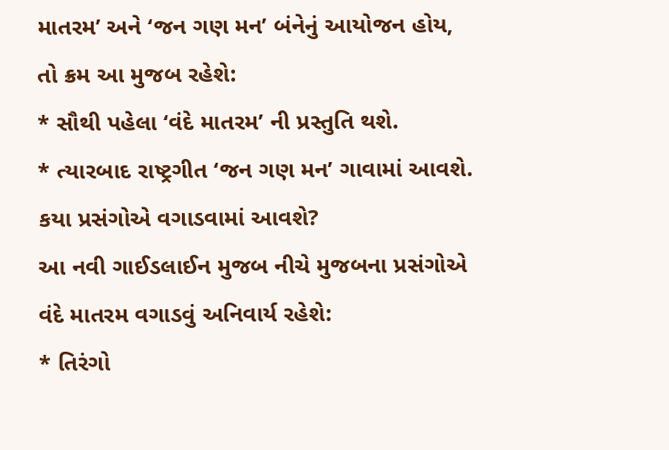માતરમ’ અને ‘જન ગણ મન’ બંનેનું આયોજન હોય, તો ક્રમ આ મુજબ રહેશે:
* સૌથી પહેલા ‘વંદે માતરમ’ ની પ્રસ્તુતિ થશે.
* ત્યારબાદ રાષ્ટ્રગીત ‘જન ગણ મન’ ગાવામાં આવશે.
કયા પ્રસંગોએ વગાડવામાં આવશે?
આ નવી ગાઈડલાઈન મુજબ નીચે મુજબના પ્રસંગોએ વંદે માતરમ વગાડવું અનિવાર્ય રહેશે:
* તિરંગો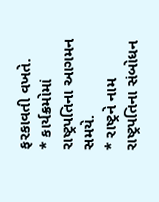ફરકાવતી વખતે.
* કાર્યક્રમોમાં રાષ્ટ્રપતિના આગમન સમયે.
* રાષ્ટ્રને નામ રાષ્ટ્રપતિના સંબોધન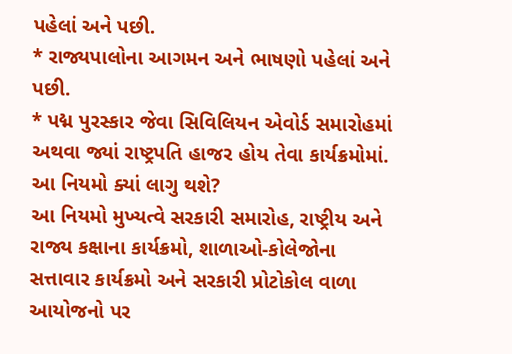પહેલાં અને પછી.
* રાજ્યપાલોના આગમન અને ભાષણો પહેલાં અને પછી.
* પદ્મ પુરસ્કાર જેવા સિવિલિયન એવોર્ડ સમારોહમાં અથવા જ્યાં રાષ્ટ્રપતિ હાજર હોય તેવા કાર્યક્રમોમાં.
આ નિયમો ક્યાં લાગુ થશે?
આ નિયમો મુખ્યત્વે સરકારી સમારોહ, રાષ્ટ્રીય અને રાજ્ય કક્ષાના કાર્યક્રમો, શાળાઓ-કોલેજોના સત્તાવાર કાર્યક્રમો અને સરકારી પ્રોટોકોલ વાળા આયોજનો પર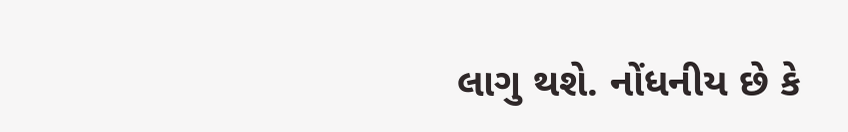લાગુ થશે. નોંધનીય છે કે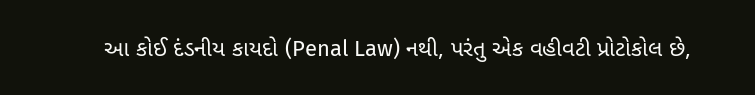આ કોઈ દંડનીય કાયદો (Penal Law) નથી, પરંતુ એક વહીવટી પ્રોટોકોલ છે,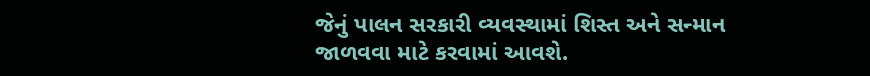જેનું પાલન સરકારી વ્યવસ્થામાં શિસ્ત અને સન્માન જાળવવા માટે કરવામાં આવશે.